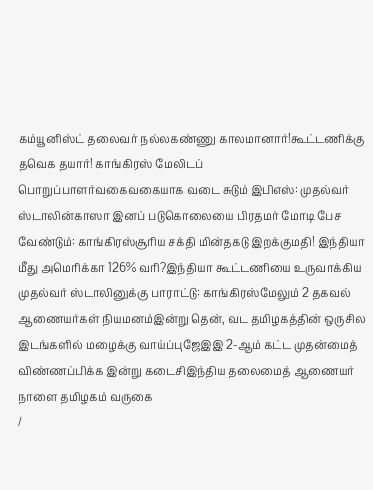கம்யூனிஸ்ட் தலைவர் நல்லகண்ணு காலமானார்!கூட்டணிக்கு தவெக தயார்! காங்கிரஸ் மேலிடப் பொறுப்பாளர்வகைவகையாக வடை சுடும் இபிஎஸ்: முதல்வர் ஸ்டாலின்காஸா இனப் படுகொலையை பிரதமர் மோடி பேச வேண்டும்: காங்கிரஸ்சூரிய சக்தி மின்தகடு இறக்குமதி! இந்தியா மீது அமெரிக்கா 126% வரி?இந்தியா கூட்டணியை உருவாக்கிய முதல்வர் ஸ்டாலினுக்கு பாராட்டு: காங்கிரஸ்மேலும் 2 தகவல் ஆணையர்கள் நியமனம்இன்று தென், வட தமிழகத்தின் ஒருசில இடங்களில் மழைக்கு வாய்ப்புஜேஇஇ 2-ஆம் கட்ட முதன்மைத் விண்ணப்பிக்க இன்று கடைசிஇந்திய தலைமைத் ஆணையர் நாளை தமிழகம் வருகை
/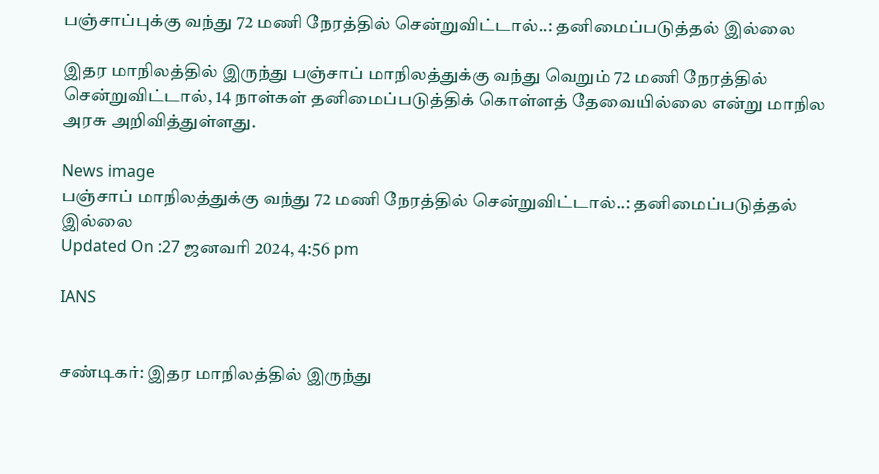பஞ்சாப்புக்கு வந்து 72 மணி நேரத்தில் சென்றுவிட்டால்..: தனிமைப்படுத்தல் இல்லை

இதர மாநிலத்தில் இருந்து பஞ்சாப் மாநிலத்துக்கு வந்து வெறும் 72 மணி நேரத்தில் சென்றுவிட்டால், 14 நாள்கள் தனிமைப்படுத்திக் கொள்ளத் தேவையில்லை என்று மாநில அரசு அறிவித்துள்ளது.

News image
பஞ்சாப் மாநிலத்துக்கு வந்து 72 மணி நேரத்தில் சென்றுவிட்டால்..: தனிமைப்படுத்தல் இல்லை
Updated On :27 ஜனவரி 2024, 4:56 pm

IANS


சண்டிகர்: இதர மாநிலத்தில் இருந்து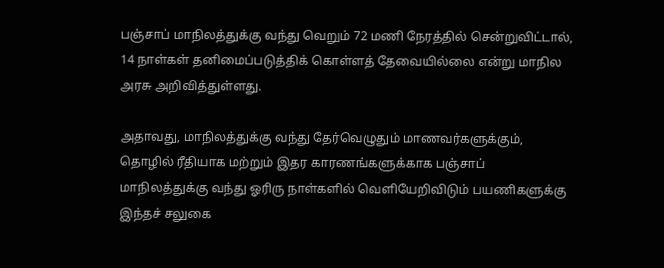பஞ்சாப் மாநிலத்துக்கு வந்து வெறும் 72 மணி நேரத்தில் சென்றுவிட்டால், 14 நாள்கள் தனிமைப்படுத்திக் கொள்ளத் தேவையில்லை என்று மாநில அரசு அறிவித்துள்ளது.

அதாவது, மாநிலத்துக்கு வந்து தேர்வெழுதும் மாணவர்களுக்கும், தொழில் ரீதியாக மற்றும் இதர காரணங்களுக்காக பஞ்சாப் மாநிலத்துக்கு வந்து ஓரிரு நாள்களில் வெளியேறிவிடும் பயணிகளுக்கு இந்தச் சலுகை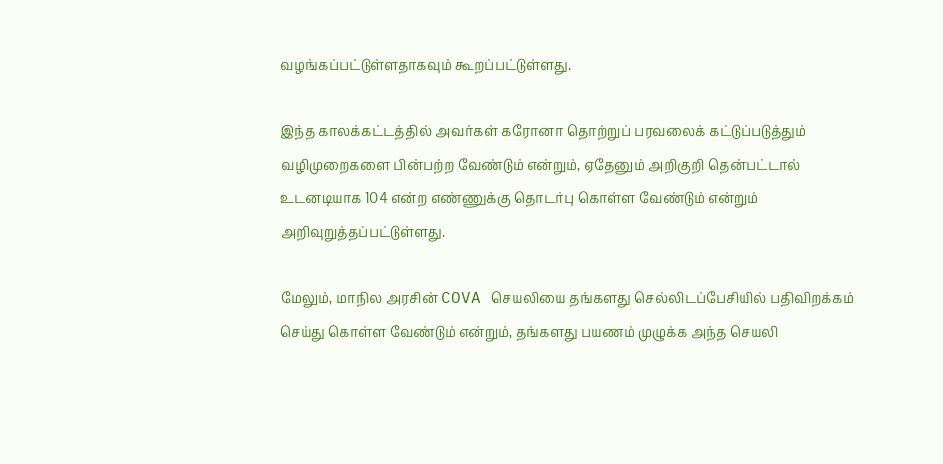வழங்கப்பட்டுள்ளதாகவும் கூறப்பட்டுள்ளது.

இந்த காலக்கட்டத்தில் அவர்கள் கரோனா தொற்றுப் பரவலைக் கட்டுப்படுத்தும் வழிமுறைகளை பின்பற்ற வேண்டும் என்றும், ஏதேனும் அறிகுறி தென்பட்டால் உடனடியாக 104 என்ற எண்ணுக்கு தொடர்பு கொள்ள வேண்டும் என்றும் அறிவுறுத்தப்பட்டுள்ளது.

மேலும், மாநில அரசின் COVA செயலியை தங்களது செல்லிடப்பேசியில் பதிவிறக்கம் செய்து கொள்ள வேண்டும் என்றும், தங்களது பயணம் முழுக்க அந்த செயலி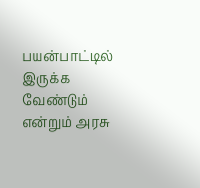பயன்பாட்டில் இருக்க வேண்டும் என்றும் அரசு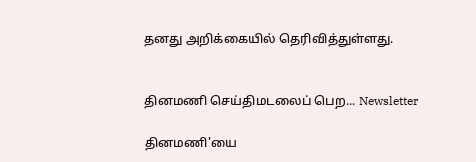தனது அறிக்கையில் தெரிவித்துள்ளது.


தினமணி செய்திமடலைப் பெற... Newsletter

தினமணி'யை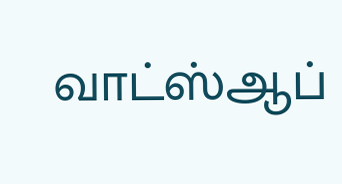வாட்ஸ்ஆப்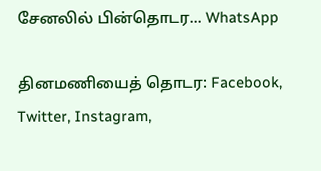சேனலில் பின்தொடர... WhatsApp

தினமணியைத் தொடர: Facebook, Twitter, Instagram,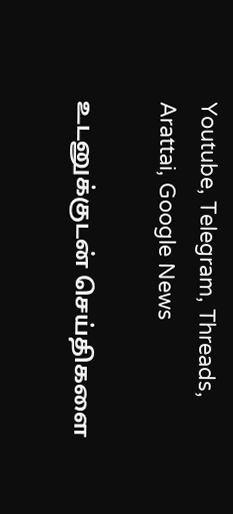Youtube, Telegram, Threads, Arattai, Google News

உடனுக்குடன் செய்திகளை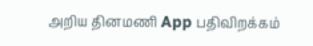அறிய தினமணி App பதிவிறக்கம்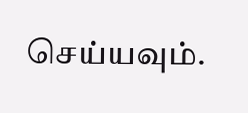செய்யவும்.